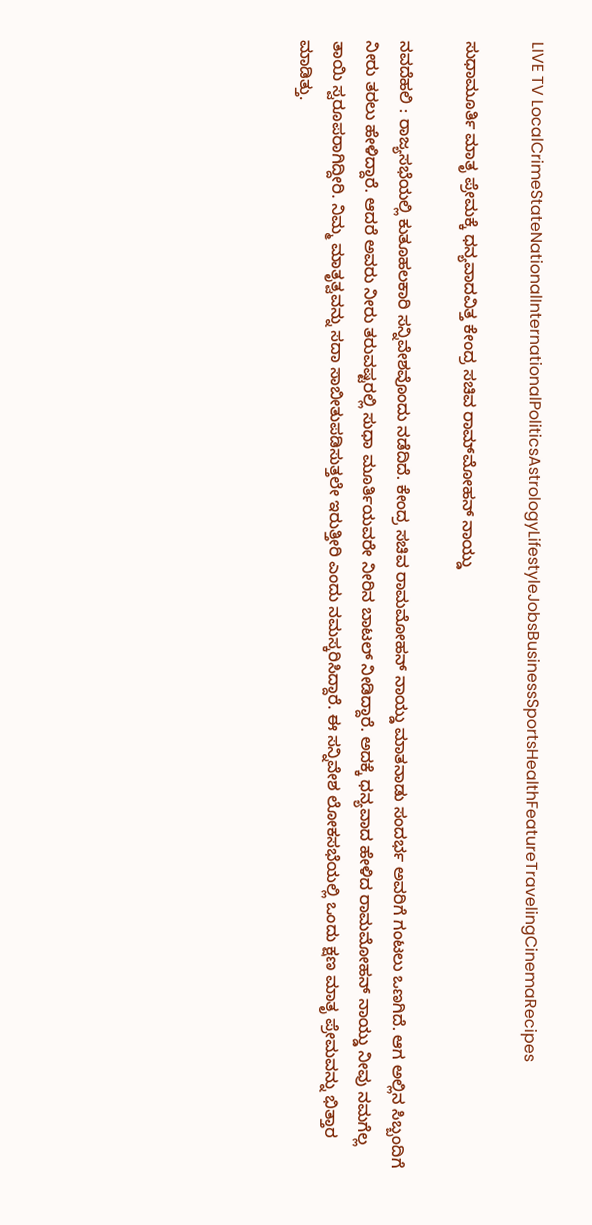LIVE TV LocalCrimeStateNationalInternationalPoliticsAstrologyLifestyleJobsBusinessSportsHealthFeatureTravelingCinemaRecipes

ಸುಧಾಮೂರ್ತಿ ಮಾತೃ ಪ್ರೇಮಕ್ಕೆ ಧನ್ಯವಾದವಿತ್ತ ಕೇಂದ್ರ ಸಚಿವ ರಾಮ್‌ಮೋಹನ್ ನಾಯ್ಡು

ನವದೆಹಲಿ : ರಾಜ್ಯಸಭೆಯಲ್ಲಿ ಕುತೂಹಲಕಾರಿ ಸನ್ನಿವೇಶವೊಂದು ನಡೆದಿದೆ. ಕೇಂದ್ರ ಸಚಿವ ರಾಮಮೋಹನ್ ನಾಯ್ಡು ಮಾತನಾಡು ಸಂದರ್ಭ ಅವರಿಗೆ ಗಂಟಲು ಒಣಗಿದೆ. ಆಗ ಅಲ್ಲಿನ ಸಿಬ್ಬಂದಿಗೆ ನೀರು ತರಲು ಹೇಳಿದ್ದಾರೆ. ಆದರೆ ಅವರು ನೀರು ತರುವಷ್ಟರಲ್ಲಿ ಸುಧಾ ಮೂರ್ತಿಯವರೇ ನೀರಿನ ಬಾಟಲ್ ನೀಡಿದ್ದಾರೆ. ಅದಕ್ಕೆ ಧನ್ಯವಾದ ಹೇಳಿದ ರಾಮಮೋಹನ್ ನಾಯ್ಡು ನೀವು ನಮಗೆಲ್ಲ ತಾಯಿ ಸ್ವರೂಪರಾಗಿದ್ದೀರಿ. ನಿಮ್ಮ ಮಾತೃತ್ವವನ್ನು ಸದಾ ಸಾಬೀತುಪಡಿಸುತ್ತಲೇ ಇರುತ್ತೀರಿ ಎಂದು ನಮಸ್ಕರಿಸಿದ್ದಾರೆ. ಈ ಸನ್ನಿವೇಶ ಲೋಕಸಭೆಯಲ್ಲಿ ಒಂದು ಕ್ಷಣ ಮಾತೃ ಪ್ರೇಮವನ್ನು ಭಿತ್ತಾರ ಮಾಡಿತ್ತು.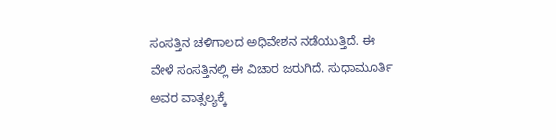ಸಂಸತ್ತಿನ ಚಳಿಗಾಲದ ಅಧಿವೇಶನ ನಡೆಯುತ್ತಿದೆ. ಈ ವೇಳೆ ಸಂಸತ್ತಿನಲ್ಲಿ ಈ ವಿಚಾರ ಜರುಗಿದೆ. ಸುಧಾಮೂರ್ತಿ ಅವರ ವಾತ್ಸಲ್ಯಕ್ಕೆ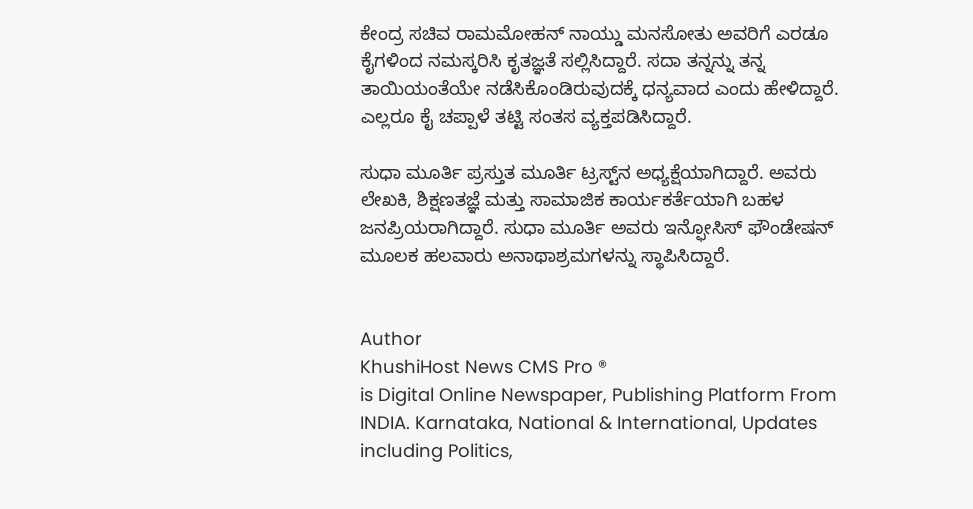ಕೇಂದ್ರ ಸಚಿವ ರಾಮಮೋಹನ್ ನಾಯ್ಡು ಮನಸೋತು ಅವರಿಗೆ ಎರಡೂ ಕೈಗಳಿಂದ ನಮಸ್ಕರಿಸಿ ಕೃತಜ್ಞತೆ ಸಲ್ಲಿಸಿದ್ದಾರೆ. ಸದಾ ತನ್ನನ್ನು ತನ್ನ ತಾಯಿಯಂತೆಯೇ ನಡೆಸಿಕೊಂಡಿರುವುದಕ್ಕೆ ಧನ್ಯವಾದ ಎಂದು ಹೇಳಿದ್ದಾರೆ. ಎಲ್ಲರೂ ಕೈ ಚಪ್ಪಾಳೆ ತಟ್ಟಿ ಸಂತಸ ವ್ಯಕ್ತಪಡಿಸಿದ್ದಾರೆ.

ಸುಧಾ ಮೂರ್ತಿ ಪ್ರಸ್ತುತ ಮೂರ್ತಿ ಟ್ರಸ್ಟ್‌ನ ಅಧ್ಯಕ್ಷೆಯಾಗಿದ್ದಾರೆ. ಅವರು ಲೇಖಕಿ, ಶಿಕ್ಷಣತಜ್ಞೆ ಮತ್ತು ಸಾಮಾಜಿಕ ಕಾರ್ಯಕರ್ತೆಯಾಗಿ ಬಹಳ ಜನಪ್ರಿಯರಾಗಿದ್ದಾರೆ. ಸುಧಾ ಮೂರ್ತಿ ಅವರು ಇನ್ಫೋಸಿಸ್ ಫೌಂಡೇಷನ್ ಮೂಲಕ ಹಲವಾರು ಅನಾಥಾಶ್ರಮಗಳನ್ನು ಸ್ಥಾಪಿಸಿದ್ದಾರೆ.


Author
KhushiHost News CMS Pro ®
is Digital Online Newspaper, Publishing Platform From INDIA. Karnataka, National & International, Updates including Politics,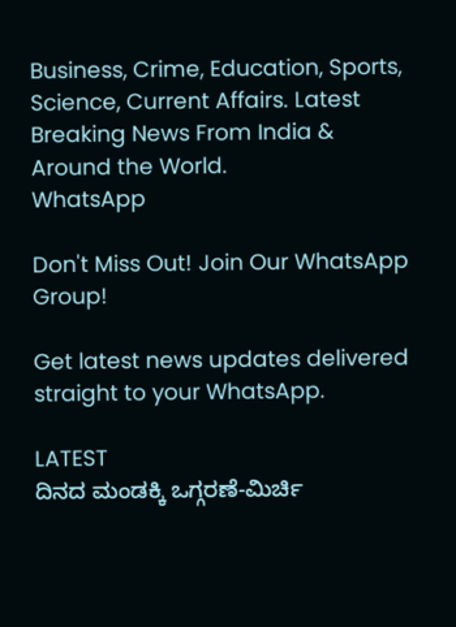Business, Crime, Education, Sports, Science, Current Affairs. Latest Breaking News From India & Around the World.
WhatsApp

Don't Miss Out! Join Our WhatsApp Group!

Get latest news updates delivered straight to your WhatsApp.

LATEST
ದಿನದ ಮಂಡಕ್ಕಿ ಒಗ್ಗರಣೆ-ಮಿರ್ಚಿ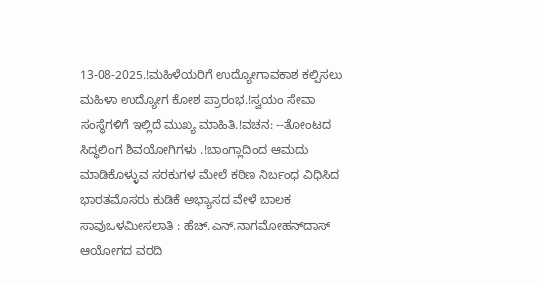13-08-2025.!ಮಹಿಳೆಯರಿಗೆ ಉದ್ಯೋಗಾವಕಾಶ ಕಲ್ಪಿಸಲು ಮಹಿಳಾ ಉದ್ಯೋಗ ಕೋಶ ಪ್ರಾರಂಭ.!ಸ್ವಯಂ ಸೇವಾ ಸಂಸ್ಥೆಗಳಿಗೆ ಇಲ್ಲಿದೆ ಮುಖ್ಯ ಮಾಹಿತಿ.!ವಚನ: --ತೋಂಟದ ಸಿದ್ಧಲಿಂಗ ಶಿವಯೋಗಿಗಳು .!ಬಾಂಗ್ಲಾದಿಂದ ಆಮದು ಮಾಡಿಕೊಳ್ಳುವ ಸರಕುಗಳ ಮೇಲೆ ಕಠಿಣ ನಿರ್ಬಂಧ ವಿಧಿಸಿದ ಭಾರತಮೊಸರು ಕುಡಿಕೆ ಅಭ್ಯಾಸದ ವೇಳೆ ಬಾಲಕ ಸಾವುಒಳಮೀಸಲಾತಿ : ಹೆಚ್.ಎನ್.ನಾಗಮೋಹನ್‌ದಾಸ್ ಆಯೋಗದ ವರದಿ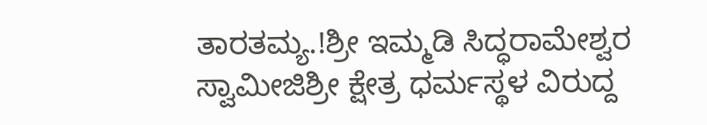ತಾರತಮ್ಯ.!ಶ್ರೀ ಇಮ್ಮಡಿ ಸಿದ್ಧರಾಮೇಶ್ವರ ಸ್ವಾಮೀಜಿಶ್ರೀ ಕ್ಷೇತ್ರ ಧರ್ಮಸ್ಥಳ ವಿರುದ್ದ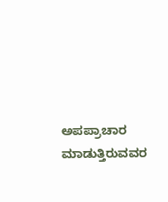ಅಪಪ್ರಾಚಾರ ಮಾಡುತ್ತಿರುವವರ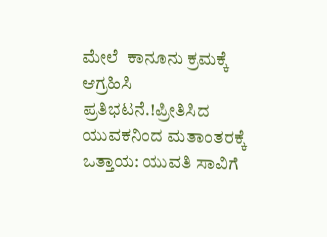ಮೇಲೆ  ಕಾನೂನು ಕ್ರಮಕ್ಕೆ ಆಗ್ರಹಿಸಿ ಪ್ರತಿಭಟನೆ.!ಪ್ರೀತಿಸಿದ ಯುವಕನಿಂದ ಮತಾಂತರಕ್ಕೆ ಒತ್ತಾಯ: ಯುವತಿ ಸಾವಿಗೆ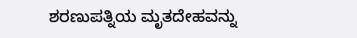ಶರಣುಪತ್ನಿಯ ಮೃತದೇಹವನ್ನು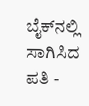ಬೈಕ್‌ನಲ್ಲಿ ಸಾಗಿಸಿದ ಪತಿ -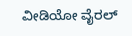ವೀಡಿಯೋ ವೈರಲ್‌